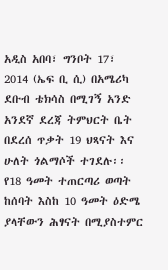አዲስ አበባ፣ ግንቦት 17፣ 2014 (ኤፍ ቢ ሲ) በአሜሪካ ደቡብ ቴክሳስ በሚገኝ አንድ አንደኛ ደረጃ ትምህርት ቤት በደረሰ ጥቃት 19 ህጻናት እና ሁለት ጎልማሶች ተገደሉ፡፡
የ18 ዓመት ተጠርጣሪ ወጣት ከሰባት እስከ 10 ዓመት ዕድሜ ያላቸውን ሕፃናት በሚያስተምር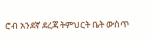ሮብ አንደኛ ደረጃ ትምህርት ቤት ውስጥ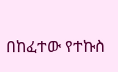በከፈተው የተኩስ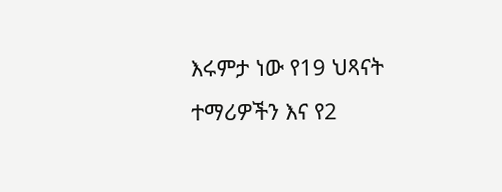እሩምታ ነው የ19 ህጻናት ተማሪዎችን እና የ2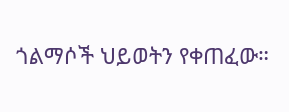ጎልማሶች ህይወትን የቀጠፈው።